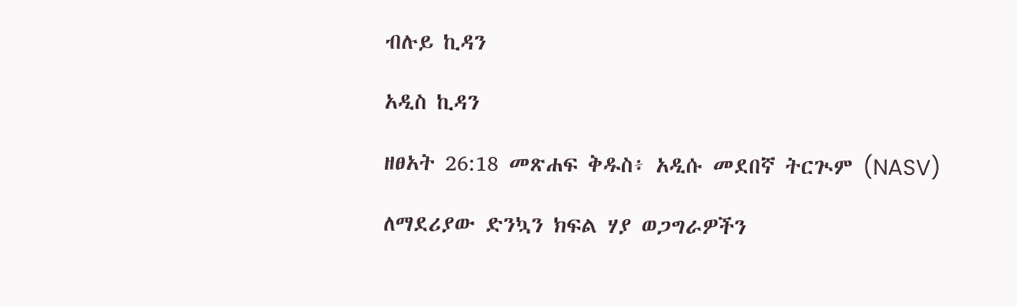ብሉይ ኪዳን

አዲስ ኪዳን

ዘፀአት 26:18 መጽሐፍ ቅዱስ፥ አዲሱ መደበኛ ትርጒም (NASV)

ለማደሪያው ድንኳን ክፍል ሃያ ወጋግራዎችን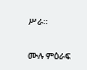ሥራ።

ሙሉ ምዕራፍ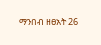ማንበብ ዘፀአት 26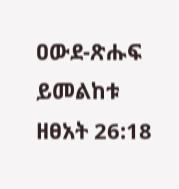ዐውደ-ጽሑፍ ይመልከቱ ዘፀአት 26:18